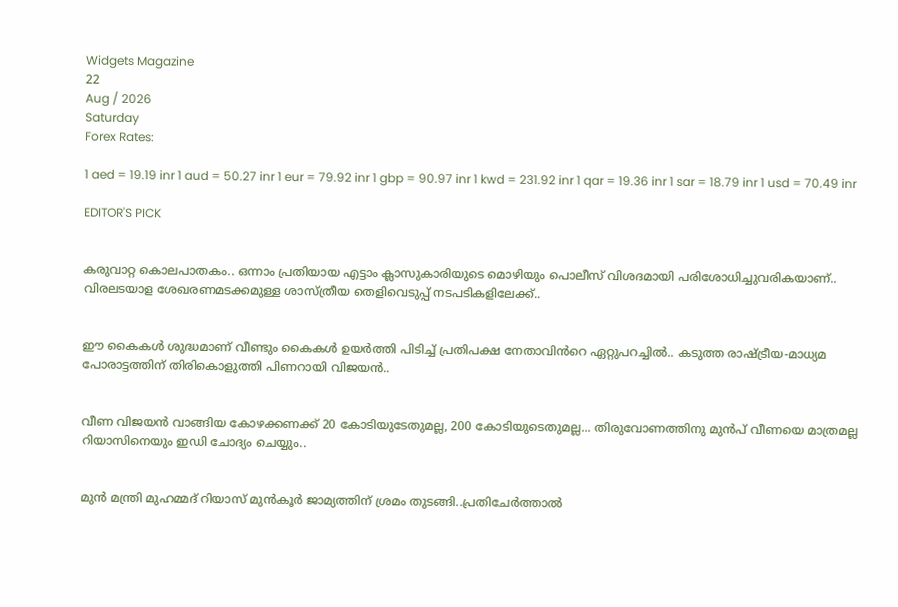Widgets Magazine
22
Aug / 2026
Saturday
Forex Rates:

1 aed = 19.19 inr 1 aud = 50.27 inr 1 eur = 79.92 inr 1 gbp = 90.97 inr 1 kwd = 231.92 inr 1 qar = 19.36 inr 1 sar = 18.79 inr 1 usd = 70.49 inr

EDITOR'S PICK


കരുവാറ്റ കൊലപാതകം.. ഒന്നാം പ്രതിയായ എട്ടാം ക്ലാസുകാരിയുടെ മൊഴിയും പൊലീസ് വിശദമായി പരിശോധിച്ചുവരികയാണ്.. വിരലടയാള ശേഖരണമടക്കമുള്ള ശാസ്ത്രീയ തെളിവെടുപ്പ് നടപടികളിലേക്ക്..


ഈ കൈകൾ ശുദ്ധമാണ് വീണ്ടും കൈകൾ ഉയർത്തി പിടിച്ച് പ്രതിപക്ഷ നേതാവിൻറെ ഏറ്റുപറച്ചിൽ.. കടുത്ത രാഷ്ട്രീയ-മാധ്യമ പോരാട്ടത്തിന് തിരികൊളുത്തി പിണറായി വിജയൻ..


വീണ വിജയന്‍ വാങ്ങിയ കോഴക്കണക്ക് 20 കോടിയുടേതുമല്ല, 200 കോടിയുടെതുമല്ല... തിരുവോണത്തിനു മുന്‍പ് വീണയെ മാത്രമല്ല റിയാസിനെയും ഇഡി ചോദ്യം ചെയ്യും..


മുൻ മന്ത്രി മുഹമ്മദ് റിയാസ് മുൻകൂർ ജാമ്യത്തിന് ശ്രമം തുടങ്ങി..പ്രതിചേർത്താൽ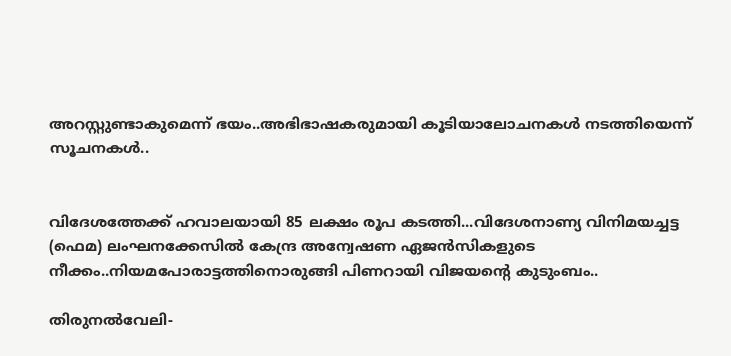അറസ്റ്റുണ്ടാകുമെന്ന് ഭയം..അഭിഭാഷകരുമായി കൂടിയാലോചനകൾ നടത്തിയെന്ന് സൂചനകൾ..


വിദേശത്തേക്ക് ഹവാലയായി 85 ലക്ഷം രൂപ കടത്തി...വിദേശനാണ്യ വിനിമയച്ചട്ട (ഫെമ) ലംഘനക്കേസില്‍ കേന്ദ്ര അന്വേഷണ ഏജന്‍സികളുടെ നീക്കം..നിയമപോരാട്ടത്തിനൊരുങ്ങി പിണറായി വിജയന്റെ കുടുംബം..

തിരുനല്‍വേലി-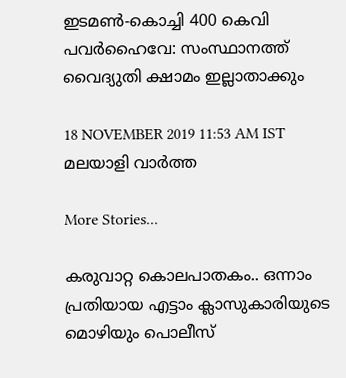ഇടമണ്‍-കൊച്ചി 400 കെവി പവര്‍ഹൈവേ: സംസ്ഥാനത്ത് വൈദ്യുതി ക്ഷാമം ഇല്ലാതാക്കും

18 NOVEMBER 2019 11:53 AM IST
മലയാളി വാര്‍ത്ത

More Stories...

കരുവാറ്റ കൊലപാതകം.. ഒന്നാം പ്രതിയായ എട്ടാം ക്ലാസുകാരിയുടെ മൊഴിയും പൊലീസ്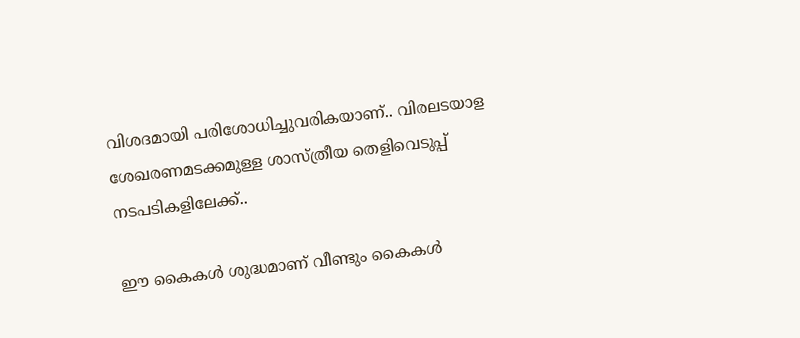വിശദമായി പരിശോധിച്ചുവരികയാണ്.. വിരലടയാള ശേഖരണമടക്കമുള്ള ശാസ്ത്രീയ തെളിവെടുപ്പ് നടപടികളിലേക്ക്..

ഈ കൈകൾ ശുദ്ധമാണ് വീണ്ടും കൈകൾ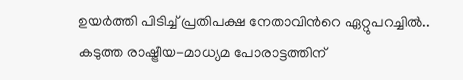ഉയർത്തി പിടിച്ച് പ്രതിപക്ഷ നേതാവിൻറെ ഏറ്റുപറച്ചിൽ.. കടുത്ത രാഷ്ട്രീയ-മാധ്യമ പോരാട്ടത്തിന്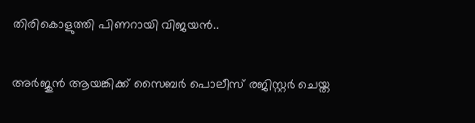തിരികൊളുത്തി പിണറായി വിജയൻ..

അര്‍ജുന്‍ ആയങ്കിക്ക് സൈബര്‍ പൊലീസ് രജിസ്റ്റര്‍ ചെയ്ത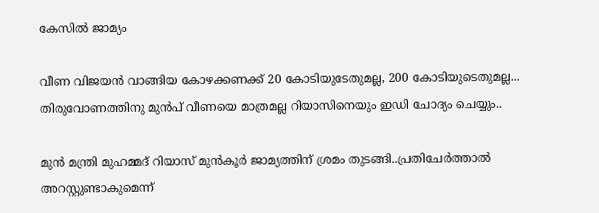കേസില്‍ ജാമ്യം

വീണ വിജയന്‍ വാങ്ങിയ കോഴക്കണക്ക് 20 കോടിയുടേതുമല്ല, 200 കോടിയുടെതുമല്ല... തിരുവോണത്തിനു മുന്‍പ് വീണയെ മാത്രമല്ല റിയാസിനെയും ഇഡി ചോദ്യം ചെയ്യും..

മുൻ മന്ത്രി മുഹമ്മദ് റിയാസ് മുൻകൂർ ജാമ്യത്തിന് ശ്രമം തുടങ്ങി..പ്രതിചേർത്താൽ അറസ്റ്റുണ്ടാകുമെന്ന്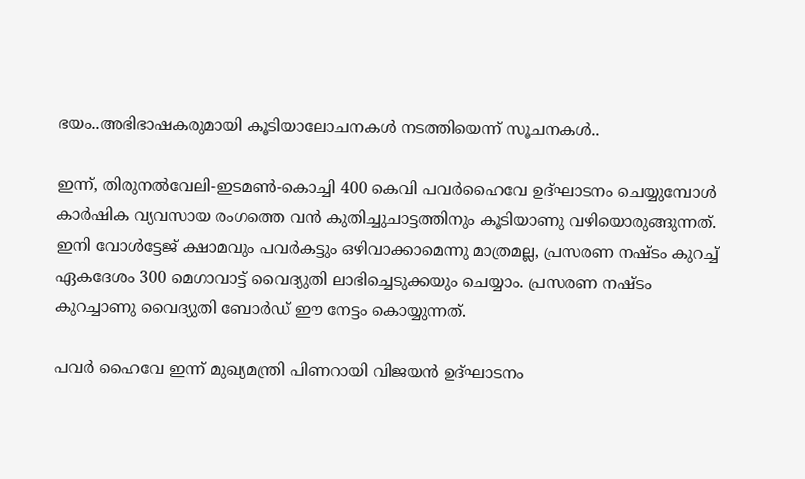ഭയം..അഭിഭാഷകരുമായി കൂടിയാലോചനകൾ നടത്തിയെന്ന് സൂചനകൾ..

ഇന്ന്, തിരുനല്‍വേലി-ഇടമണ്‍-കൊച്ചി 400 കെവി പവര്‍ഹൈവേ ഉദ്ഘാടനം ചെയ്യുമ്പോള്‍ കാര്‍ഷിക വ്യവസായ രംഗത്തെ വന്‍ കുതിച്ചുചാട്ടത്തിനും കൂടിയാണു വഴിയൊരുങ്ങുന്നത്. ഇനി വോള്‍ട്ടേജ് ക്ഷാമവും പവര്‍കട്ടും ഒഴിവാക്കാമെന്നു മാത്രമല്ല, പ്രസരണ നഷ്ടം കുറച്ച് ഏകദേശം 300 മെഗാവാട്ട് വൈദ്യുതി ലാഭിച്ചെടുക്കയും ചെയ്യാം. പ്രസരണ നഷ്ടം കുറച്ചാണു വൈദ്യുതി ബോര്‍ഡ് ഈ നേട്ടം കൊയ്യുന്നത്.

പവര്‍ ഹൈവേ ഇന്ന് മുഖ്യമന്ത്രി പിണറായി വിജയന്‍ ഉദ്ഘാടനം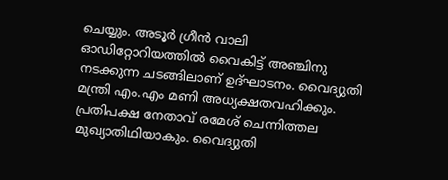ചെയ്യും. അടൂര്‍ ഗ്രീന്‍ വാലി ഓഡിറ്റോറിയത്തില്‍ വൈകിട്ട് അഞ്ചിനു നടക്കുന്ന ചടങ്ങിലാണ് ഉദ്ഘാടനം. വൈദ്യുതി മന്ത്രി എം.എം മണി അധ്യക്ഷതവഹിക്കും. പ്രതിപക്ഷ നേതാവ് രമേശ് ചെന്നിത്തല മുഖ്യാതിഥിയാകും. വൈദ്യുതി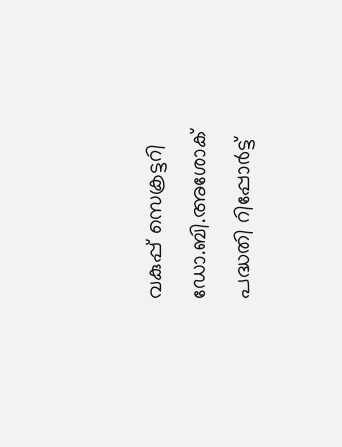വകുപ്പ് സെക്രട്ടറി ഡോ.ബി.അശോക് പദ്ധതി റിപ്പോര്‍ട്ട്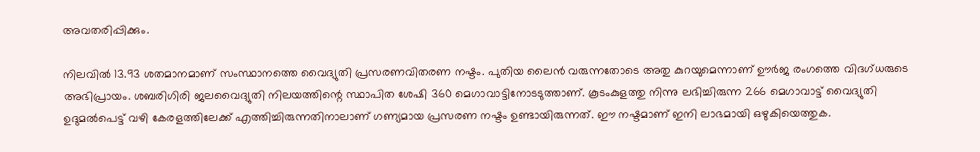അവതരിപ്പിക്കും.

നിലവില്‍ 13.93 ശതമാനമാണ് സംസ്ഥാനത്തെ വൈദ്യുതി പ്രസരണവിതരണ നഷ്ടം. പുതിയ ലൈന്‍ വരുന്നതോടെ അതു കുറയുമെന്നാണ് ഊര്‍ജ രംഗത്തെ വിദഗ്ധരുടെ അഭിപ്രായം. ശബരിഗിരി ജലവൈദ്യുതി നിലയത്തിന്റെ സ്ഥാപിത ശേഷി 360 മെഗാവാട്ടിനോടടുത്താണ്. കൂടംകുളത്തു നിന്നു ലഭിച്ചിരുന്ന 266 മെഗാവാട്ട് വൈദ്യുതി ഉദുമല്‍പെട്ട് വഴി കേരളത്തിലേക്ക് എത്തിച്ചിരുന്നതിനാലാണ് ഗണ്യമായ പ്രസരണ നഷ്ടം ഉണ്ടായിരുന്നത്. ഈ നഷ്ടമാണ് ഇനി ലാഭമായി ഒഴുകിയെത്തുക.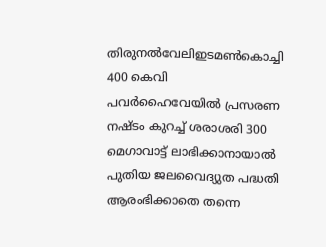തിരുനല്‍വേലിഇടമണ്‍കൊച്ചി 400 കെവി പവര്‍ഹൈവേയില്‍ പ്രസരണ നഷ്ടം കുറച്ച് ശരാശരി 300 മെഗാവാട്ട് ലാഭിക്കാനായാല്‍ പുതിയ ജലവൈദ്യുത പദ്ധതി ആരംഭിക്കാതെ തന്നെ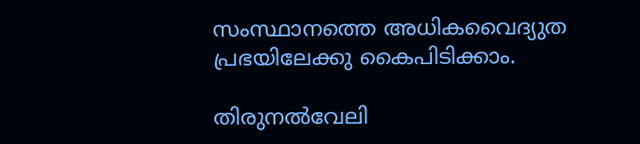സംസ്ഥാനത്തെ അധികവൈദ്യുത പ്രഭയിലേക്കു കൈപിടിക്കാം.

തിരുനല്‍വേലി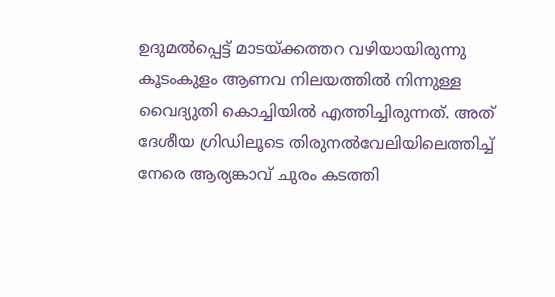ഉദുമല്‍പ്പെട്ട് മാടയ്ക്കത്തറ വഴിയായിരുന്നു കൂടംകുളം ആണവ നിലയത്തില്‍ നിന്നുള്ള വൈദ്യുതി കൊച്ചിയില്‍ എത്തിച്ചിരുന്നത്. അത് ദേശീയ ഗ്രിഡിലൂടെ തിരുനല്‍വേലിയിലെത്തിച്ച് നേരെ ആര്യങ്കാവ് ചുരം കടത്തി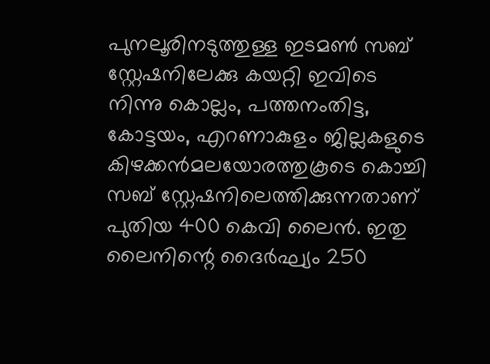പുനലൂരിനടുത്തുള്ള ഇടമണ്‍ സബ് സ്റ്റേഷനിലേക്കു കയറ്റി ഇവിടെ നിന്നു കൊല്ലം, പത്തനംതിട്ട, കോട്ടയം, എറണാകുളം ജില്ലകളുടെ കിഴക്കന്‍മലയോരത്തുകൂടെ കൊച്ചി സബ് സ്റ്റേഷനിലെത്തിക്കുന്നതാണ് പുതിയ 400 കെവി ലൈന്‍. ഇതു ലൈനിന്റെ ദൈര്‍ഘ്യം 250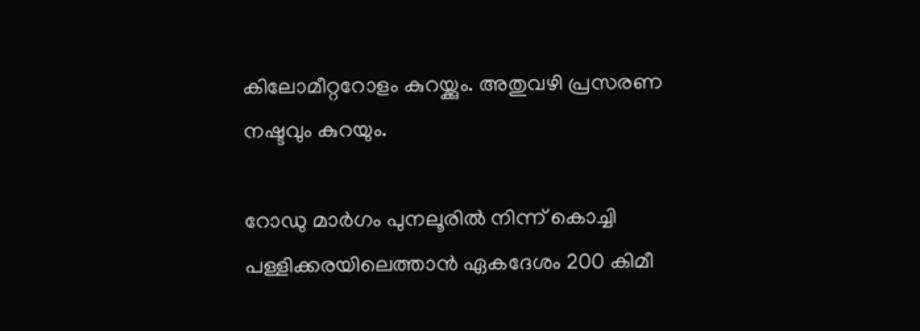കിലോമീറ്ററോളം കുറയ്ക്കും. അതുവഴി പ്രസരണ നഷ്ടവും കുറയും.

റോഡു മാര്‍ഗം പുനലൂരില്‍ നിന്ന് കൊച്ചി പള്ളിക്കരയിലെത്താന്‍ ഏകദേശം 200 കിമീ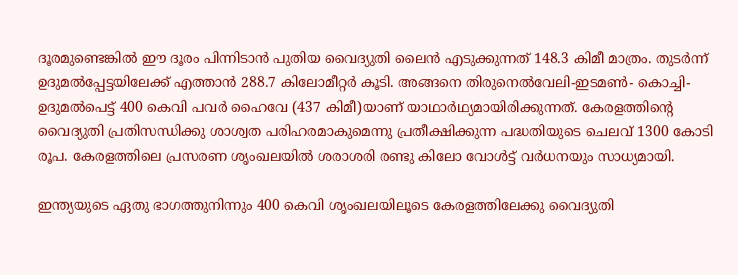ദൂരമുണ്ടെങ്കില്‍ ഈ ദൂരം പിന്നിടാന്‍ പുതിയ വൈദ്യുതി ലൈന്‍ എടുക്കുന്നത് 148.3 കിമീ മാത്രം. തുടര്‍ന്ന് ഉദുമല്‍പ്പേട്ടയിലേക്ക് എത്താന്‍ 288.7 കിലോമീറ്റര്‍ കൂടി. അങ്ങനെ തിരുനെല്‍വേലി-ഇടമണ്‍- കൊച്ചി-ഉദുമല്‍പെട്ട് 400 കെവി പവര്‍ ഹൈവേ (437 കിമീ)യാണ് യാഥാര്‍ഥ്യമായിരിക്കുന്നത്. കേരളത്തിന്റെ വൈദ്യുതി പ്രതിസന്ധിക്കു ശാശ്വത പരിഹരമാകുമെന്നു പ്രതീക്ഷിക്കുന്ന പദ്ധതിയുടെ ചെലവ് 1300 കോടി രൂപ. കേരളത്തിലെ പ്രസരണ ശൃംഖലയില്‍ ശരാശരി രണ്ടു കിലോ വോള്‍ട്ട് വര്‍ധനയും സാധ്യമായി.

ഇന്ത്യയുടെ ഏതു ഭാഗത്തുനിന്നും 400 കെവി ശൃംഖലയിലൂടെ കേരളത്തിലേക്കു വൈദ്യുതി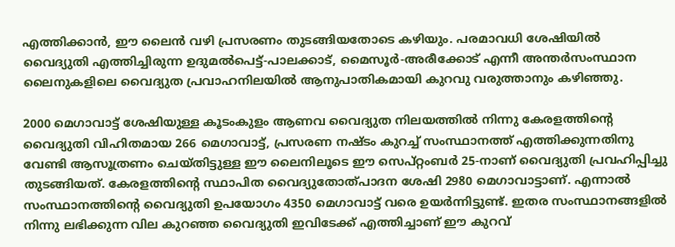എത്തിക്കാന്‍, ഈ ലൈന്‍ വഴി പ്രസരണം തുടങ്ങിയതോടെ കഴിയും. പരമാവധി ശേഷിയില്‍ വൈദ്യുതി എത്തിച്ചിരുന്ന ഉദുമല്‍പെട്ട്-പാലക്കാട്, മൈസൂര്‍-അരീക്കോട് എന്നീ അന്തര്‍സംസ്ഥാന ലൈനുകളിലെ വൈദ്യുത പ്രവാഹനിലയില്‍ ആനുപാതികമായി കുറവു വരുത്താനും കഴിഞ്ഞു.

2000 മെഗാവാട്ട് ശേഷിയുള്ള കൂടംകുളം ആണവ വൈദ്യുത നിലയത്തില്‍ നിന്നു കേരളത്തിന്റെ വൈദ്യുതി വിഹിതമായ 266 മെഗാവാട്ട്, പ്രസരണ നഷ്ടം കുറച്ച് സംസ്ഥാനത്ത് എത്തിക്കുന്നതിനു വേണ്ടി ആസൂത്രണം ചെയ്തിട്ടുള്ള ഈ ലൈനിലൂടെ ഈ സെപ്റ്റംബര്‍ 25-നാണ് വൈദ്യുതി പ്രവഹിപ്പിച്ചു തുടങ്ങിയത്. കേരളത്തിന്റെ സ്ഥാപിത വൈദ്യുതോത്പാദന ശേഷി 2980 മെഗാവാട്ടാണ്. എന്നാല്‍ സംസ്ഥാനത്തിന്റെ വൈദ്യുതി ഉപയോഗം 4350 മെഗാവാട്ട് വരെ ഉയര്‍ന്നിട്ടുണ്ട്. ഇതര സംസ്ഥാനങ്ങളില്‍ നിന്നു ലഭിക്കുന്ന വില കുറഞ്ഞ വൈദ്യുതി ഇവിടേക്ക് എത്തിച്ചാണ് ഈ കുറവ്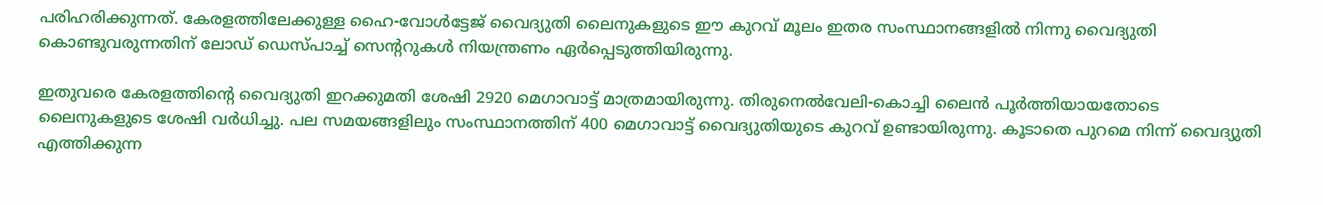പരിഹരിക്കുന്നത്. കേരളത്തിലേക്കുള്ള ഹൈ-വോള്‍ട്ടേജ് വൈദ്യുതി ലൈനുകളുടെ ഈ കുറവ് മൂലം ഇതര സംസ്ഥാനങ്ങളില്‍ നിന്നു വൈദ്യുതി കൊണ്ടുവരുന്നതിന് ലോഡ് ഡെസ്പാച്ച് സെന്ററുകള്‍ നിയന്ത്രണം ഏര്‍പ്പെടുത്തിയിരുന്നു.

ഇതുവരെ കേരളത്തിന്റെ വൈദ്യുതി ഇറക്കുമതി ശേഷി 2920 മെഗാവാട്ട് മാത്രമായിരുന്നു. തിരുനെല്‍വേലി-കൊച്ചി ലൈന്‍ പൂര്‍ത്തിയായതോടെ ലൈനുകളുടെ ശേഷി വര്‍ധിച്ചു. പല സമയങ്ങളിലും സംസ്ഥാനത്തിന് 400 മെഗാവാട്ട് വൈദ്യുതിയുടെ കുറവ് ഉണ്ടായിരുന്നു. കൂടാതെ പുറമെ നിന്ന് വൈദ്യുതി എത്തിക്കുന്ന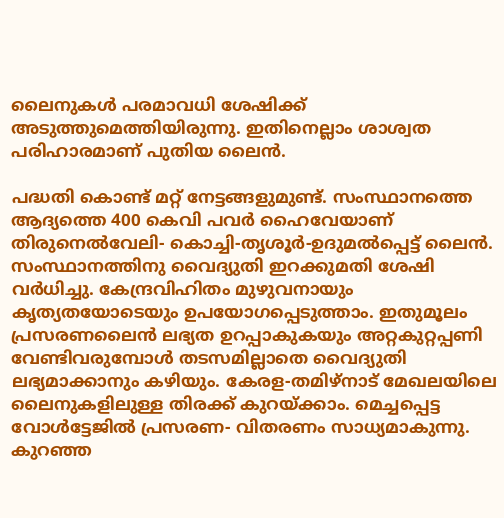ലൈനുകള്‍ പരമാവധി ശേഷിക്ക് അടുത്തുമെത്തിയിരുന്നു. ഇതിനെല്ലാം ശാശ്വത പരിഹാരമാണ് പുതിയ ലൈന്‍.

പദ്ധതി കൊണ്ട് മറ്റ് നേട്ടങ്ങളുമുണ്ട്. സംസ്ഥാനത്തെ ആദ്യത്തെ 400 കെവി പവര്‍ ഹൈവേയാണ് തിരുനെല്‍വേലി- കൊച്ചി-തൃശൂര്‍-ഉദുമല്‍പ്പെട്ട് ലൈന്‍. സംസ്ഥാനത്തിനു വൈദ്യുതി ഇറക്കുമതി ശേഷി വര്‍ധിച്ചു. കേന്ദ്രവിഹിതം മുഴുവനായും കൃത്യതയോടെയും ഉപയോഗപ്പെടുത്താം. ഇതുമൂലം പ്രസരണലൈന്‍ ലഭ്യത ഉറപ്പാകുകയും അറ്റകുറ്റപ്പണി വേണ്ടിവരുമ്പോള്‍ തടസമില്ലാതെ വൈദ്യുതി ലഭ്യമാക്കാനും കഴിയും. കേരള-തമിഴ്നാട് മേഖലയിലെ ലൈനുകളിലുള്ള തിരക്ക് കുറയ്ക്കാം. മെച്ചപ്പെട്ട വോള്‍ട്ടേജില്‍ പ്രസരണ- വിതരണം സാധ്യമാകുന്നു. കുറഞ്ഞ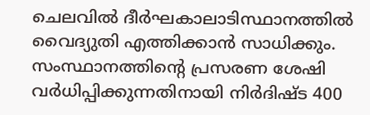ചെലവില്‍ ദീര്‍ഘകാലാടിസ്ഥാനത്തില്‍ വൈദ്യുതി എത്തിക്കാന്‍ സാധിക്കും. സംസ്ഥാനത്തിന്റെ പ്രസരണ ശേഷി വര്‍ധിപ്പിക്കുന്നതിനായി നിര്‍ദിഷ്ട 400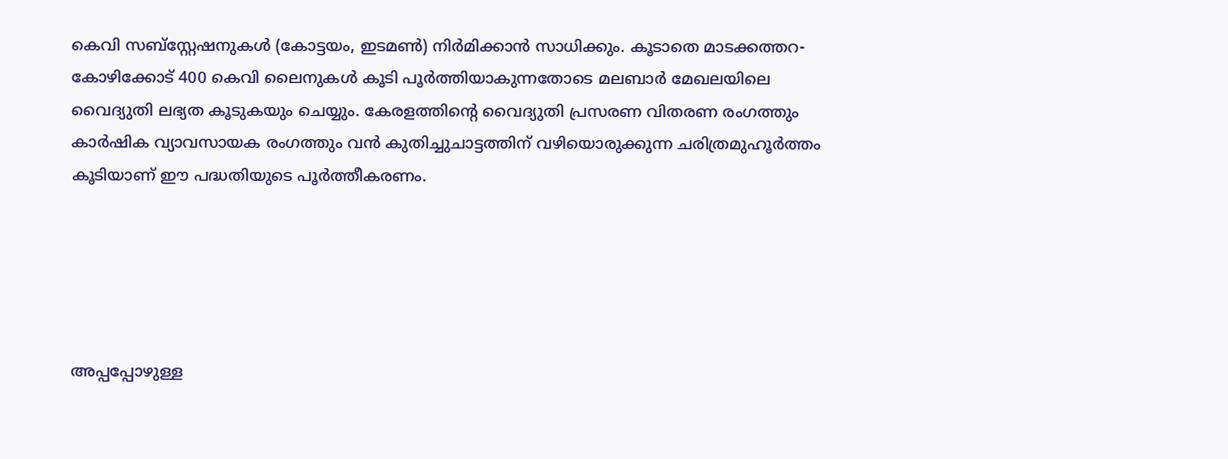കെവി സബ്സ്റ്റേഷനുകള്‍ (കോട്ടയം, ഇടമണ്‍) നിര്‍മിക്കാന്‍ സാധിക്കും. കൂടാതെ മാടക്കത്തറ- കോഴിക്കോട് 400 കെവി ലൈനുകള്‍ കൂടി പൂര്‍ത്തിയാകുന്നതോടെ മലബാര്‍ മേഖലയിലെ വൈദ്യുതി ലഭ്യത കൂടുകയും ചെയ്യും. കേരളത്തിന്റെ വൈദ്യുതി പ്രസരണ വിതരണ രംഗത്തും കാര്‍ഷിക വ്യാവസായക രംഗത്തും വന്‍ കുതിച്ചുചാട്ടത്തിന് വഴിയൊരുക്കുന്ന ചരിത്രമുഹൂര്‍ത്തം കൂടിയാണ് ഈ പദ്ധതിയുടെ പൂര്‍ത്തീകരണം.





അപ്പപ്പോഴുള്ള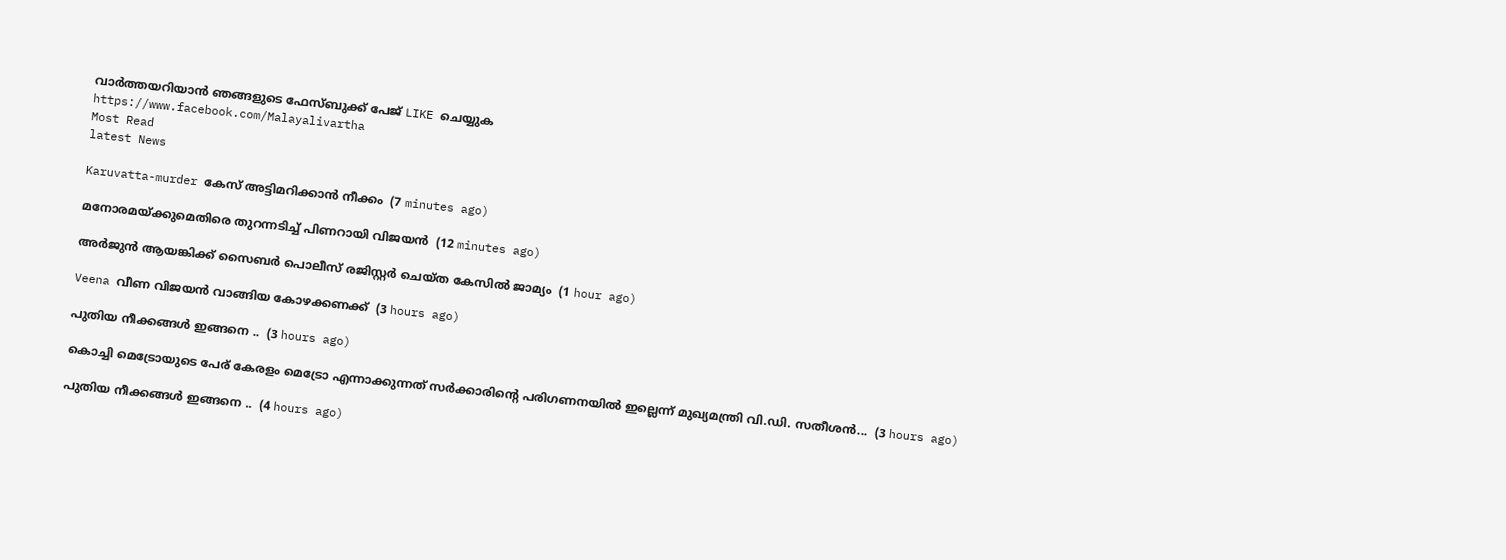വാര്‍ത്തയറിയാന്‍ ഞങ്ങളുടെ ഫേസ്‌ബുക്ക്‌ പേജ് LIKE ചെയ്യുക
https://www.facebook.com/Malayalivartha
Most Read
latest News

Karuvatta-murder കേസ് അട്ടിമറിക്കാൻ നീക്കം  (7 minutes ago)

മനോരമയ്ക്കുമെതിരെ തുറന്നടിച്ച് പിണറായി വിജയന്‍  (12 minutes ago)

അര്‍ജുന്‍ ആയങ്കിക്ക് സൈബര്‍ പൊലീസ് രജിസ്റ്റര്‍ ചെയ്ത കേസില്‍ ജാമ്യം  (1 hour ago)

Veena വീണ വിജയന്‍ വാങ്ങിയ കോഴക്കണക്ക്  (3 hours ago)

പുതിയ നീക്കങ്ങൾ ഇങ്ങനെ ..  (3 hours ago)

കൊച്ചി മെട്രോയുടെ പേര് കേരളം മെട്രോ എന്നാക്കുന്നത് സർക്കാരിന്റെ പരിഗണനയിൽ ഇല്ലെന്ന് മുഖ്യമന്ത്രി വി.ഡി. സതീശൻ...  (3 hours ago)

പുതിയ നീക്കങ്ങൾ ഇങ്ങനെ ..  (4 hours ago)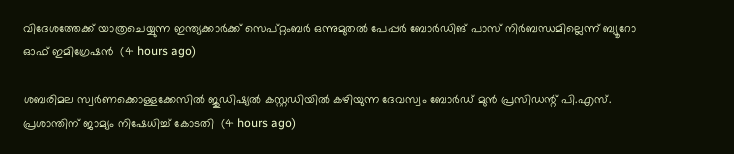വിദേശത്തേക്ക് യാത്രചെയ്യുന്ന ഇന്ത്യക്കാർക്ക് സെപ്റ്റംബർ ഒന്നുമുതൽ പേപ്പർ ബോർഡിങ് പാസ് നിർബന്ധമില്ലെന്ന് ബ്യൂറോ ഓഫ് ഇമിഗ്രേഷൻ  (4 hours ago)

ശബരിമല സ്വർണക്കൊള്ളക്കേസിൽ ജുഡിഷ്യൽ കസ്റ്റഡിയിൽ കഴിയുന്ന ദേവസ്വം ബോർഡ് മുൻ പ്രസിഡന്റ് പി.എസ്. പ്രശാന്തിന് ജാമ്യം നിഷേധിച്ച് കോടതി  (4 hours ago)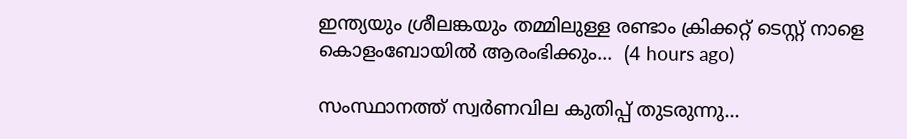ഇന്ത്യയും ശ്രീലങ്കയും തമ്മിലുള്ള രണ്ടാം ക്രിക്കറ്റ് ടെസ്റ്റ് നാളെ കൊളംബോയിൽ ആരംഭിക്കും...  (4 hours ago)

സംസ്ഥാനത്ത് സ്വര്‍ണവില കുതിപ്പ് തുടരുന്നു...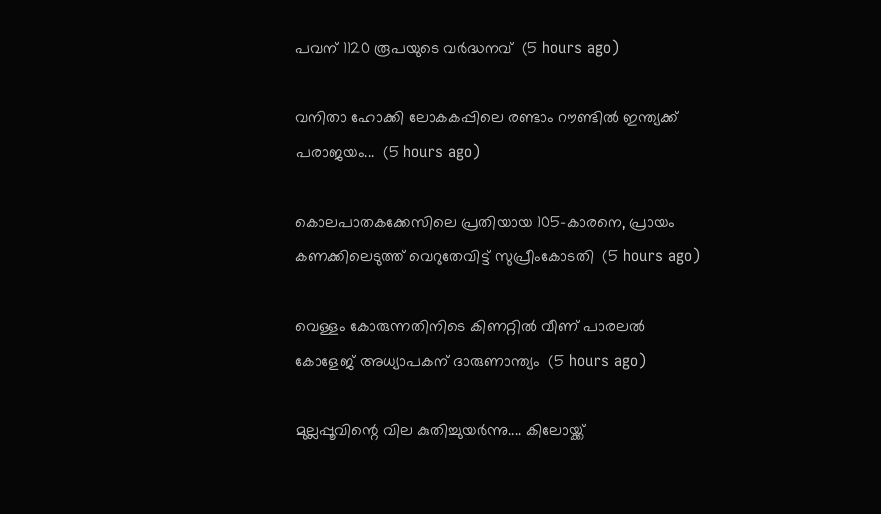പവന് 1120 രൂപയുടെ വർദ്ധനവ്  (5 hours ago)

വനിതാ ഹോക്കി ലോകകപ്പിലെ രണ്ടാം റൗണ്ടിൽ ഇന്ത്യക്ക് പരാജയം...  (5 hours ago)

കൊലപാതകക്കേസിലെ പ്രതിയായ 105-കാരനെ, പ്രായം കണക്കിലെടുത്ത് വെറുതേവിട്ട് സുപ്രീംകോടതി  (5 hours ago)

വെള്ളം കോരുന്നതിനിടെ കിണറ്റിൽ വീണ് പാരലൽ കോളേജ് അധ്യാപകന് ദാരുണാന്ത്യം  (5 hours ago)

മുല്ലപ്പൂവിന്റെ വില കുതിച്ചുയർന്നു.... കിലോയ്ക്ക്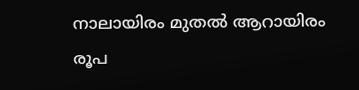നാലായിരം മുതൽ ആറായിരം രൂപ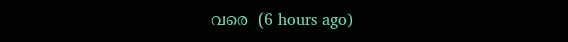വരെ  (6 hours ago)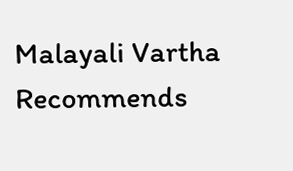Malayali Vartha Recommends